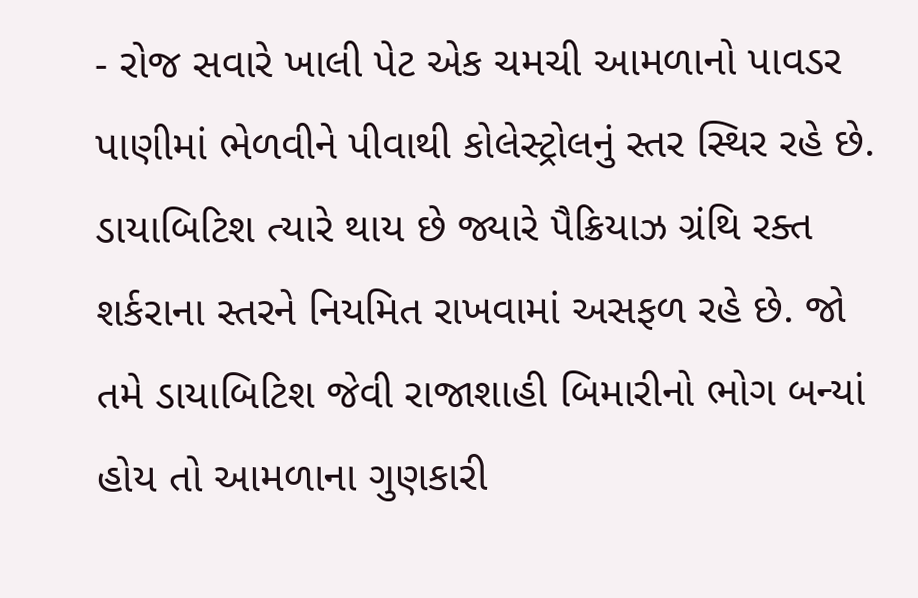- રોજ સવારે ખાલી પેટ એક ચમચી આમળાનો પાવડર પાણીમાં ભેળવીને પીવાથી કોલેસ્ટ્રોલનું સ્તર સ્થિર રહે છે. ડાયાબિટિશ ત્યારે થાય છે જ્યારે પૈક્રિયાઝ ગ્રંથિ રક્ત શર્કરાના સ્તરને નિયમિત રાખવામાં અસફળ રહે છે. જો તમે ડાયાબિટિશ જેવી રાજાશાહી બિમારીનો ભોગ બન્યાં હોય તો આમળાના ગુણકારી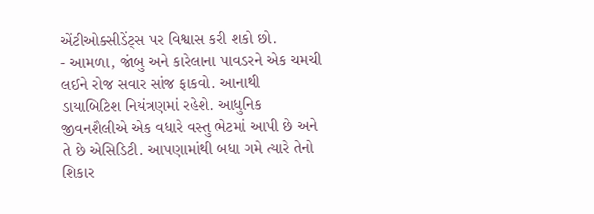એંટીઓક્સીડેંટ્સ પર વિશ્વાસ કરી શકો છો.
- આમળા, જાંબુ અને કારેલાના પાવડરને એક ચમચી લઈને રોજ સવાર સાંજ ફાકવો. આનાથી ડાયાબિટિશ નિયંત્રણમાં રહેશે. આધુનિક જીવનશૈલીએ એક વધારે વસ્તુ ભેટમાં આપી છે અને તે છે એસિડિટી. આપણામાંથી બધા ગમે ત્યારે તેનો શિકાર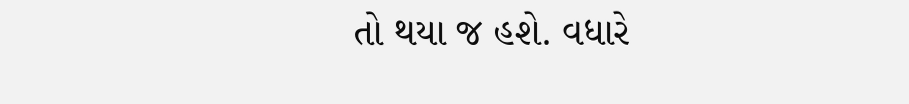તો થયા જ હશે. વધારે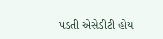પડતી એસેડીટી હોય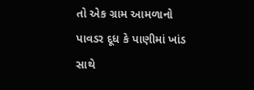તો એક ગ્રામ આમળાનો પાવડર દૂધ કે પાણીમાં ખાંડ સાથે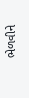ભેળવીને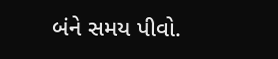બંને સમય પીવો.